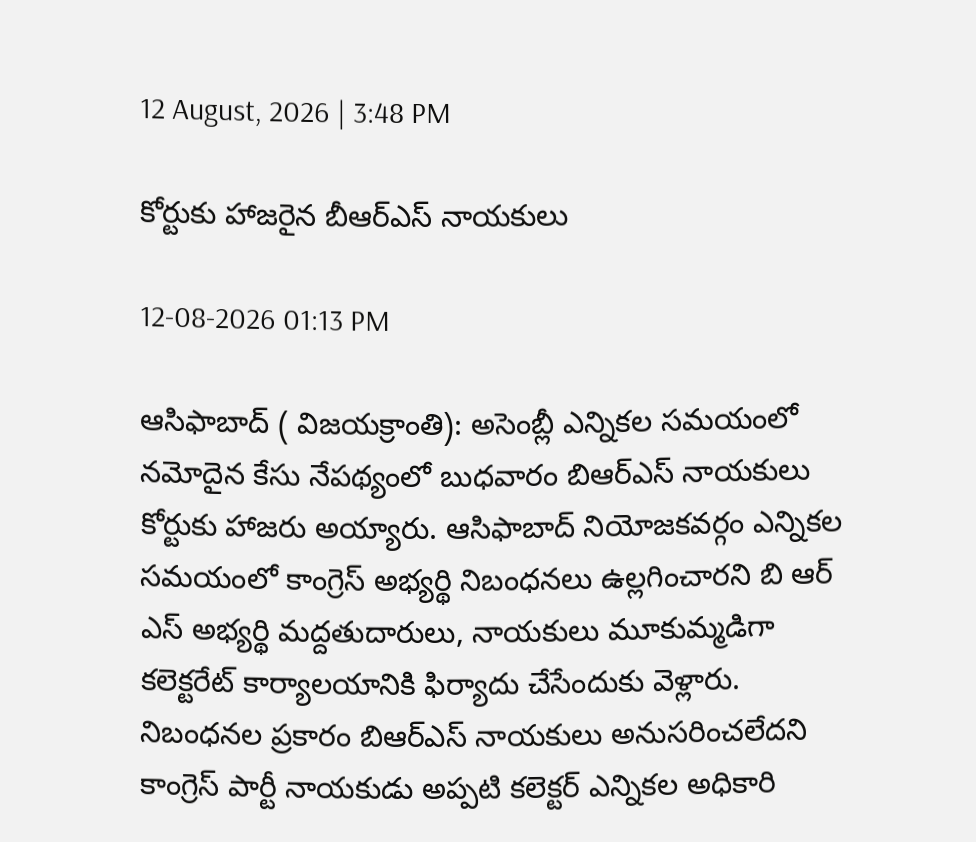12 August, 2026 | 3:48 PM

కోర్టుకు హాజరైన బీఆర్ఎస్ నాయకులు

12-08-2026 01:13 PM

ఆసిఫాబాద్ ( విజయక్రాంతి): అసెంబ్లీ ఎన్నికల సమయంలో నమోదైన కేసు నేపథ్యంలో బుధవారం బిఆర్ఎస్ నాయకులు కోర్టుకు హాజరు అయ్యారు. ఆసిఫాబాద్ నియోజకవర్గం ఎన్నికల సమయంలో కాంగ్రెస్ అభ్యర్థి నిబంధనలు ఉల్లగించారని బి ఆర్ ఎస్ అభ్యర్థి మద్దతుదారులు, నాయకులు మూకుమ్మడిగా కలెక్టరేట్ కార్యాలయానికి ఫిర్యాదు చేసేందుకు వెళ్లారు. నిబంధనల ప్రకారం బిఆర్ఎస్ నాయకులు అనుసరించలేదని కాంగ్రెస్ పార్టీ నాయకుడు అప్పటి కలెక్టర్ ఎన్నికల అధికారి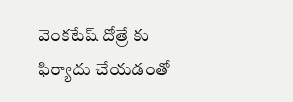వెంకటేష్ దోత్రే కు ఫిర్యాదు చేయడంతో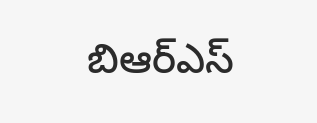బిఆర్ఎస్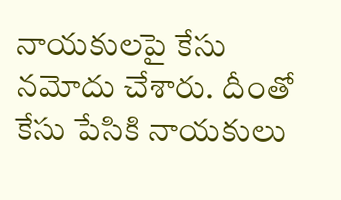నాయకులపై కేసు నమోదు చేశారు. దీంతో కేసు పేసికి నాయకులు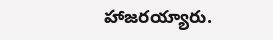హాజరయ్యారు.